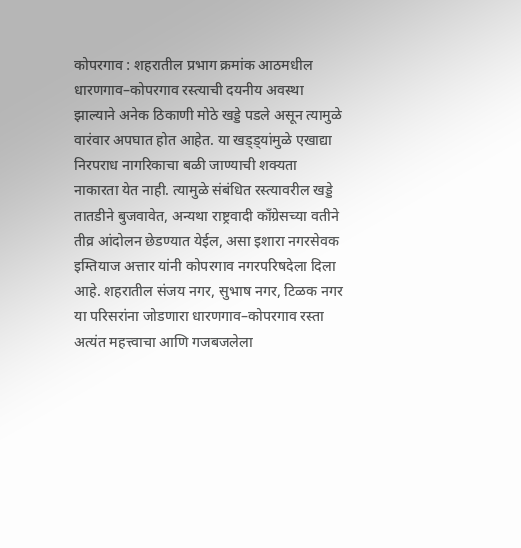कोपरगाव : शहरातील प्रभाग क्रमांक आठमधील धारणगाव–कोपरगाव रस्त्याची दयनीय अवस्था झाल्याने अनेक ठिकाणी मोठे खड्डे पडले असून त्यामुळे वारंवार अपघात होत आहेत. या खड्ड्यांमुळे एखाद्या निरपराध नागरिकाचा बळी जाण्याची शक्यता नाकारता येत नाही. त्यामुळे संबंधित रस्त्यावरील खड्डे तातडीने बुजवावेत, अन्यथा राष्ट्रवादी काँग्रेसच्या वतीने तीव्र आंदोलन छेडण्यात येईल, असा इशारा नगरसेवक इम्तियाज अत्तार यांनी कोपरगाव नगरपरिषदेला दिला आहे. शहरातील संजय नगर, सुभाष नगर, टिळक नगर या परिसरांना जोडणारा धारणगाव–कोपरगाव रस्ता अत्यंत महत्त्वाचा आणि गजबजलेला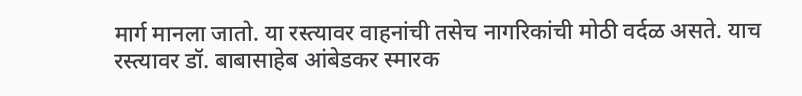मार्ग मानला जातो. या रस्त्यावर वाहनांची तसेच नागरिकांची मोठी वर्दळ असते. याच रस्त्यावर डॉ. बाबासाहेब आंबेडकर स्मारक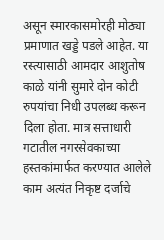असून स्मारकासमोरही मोठ्या प्रमाणात खड्डे पडले आहेत. या रस्त्यासाठी आमदार आशुतोष काळे यांनी सुमारे दोन कोटी रुपयांचा निधी उपलब्ध करून दिला होता. मात्र सत्ताधारी गटातील नगरसेवकाच्या हस्तकांमार्फत करण्यात आलेले काम अत्यंत निकृष्ट दर्जाचे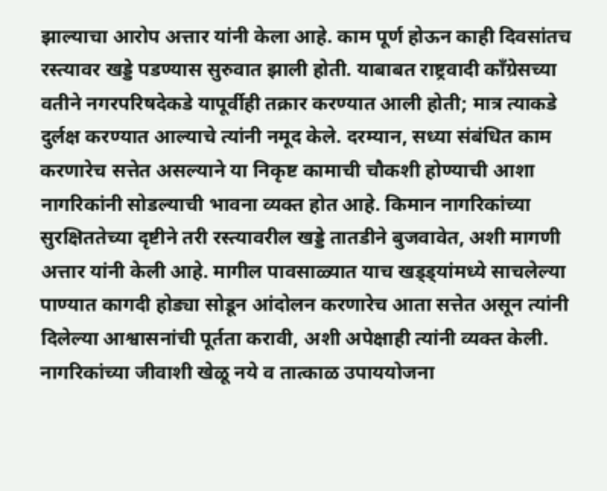झाल्याचा आरोप अत्तार यांनी केला आहे. काम पूर्ण होऊन काही दिवसांतच रस्त्यावर खड्डे पडण्यास सुरुवात झाली होती. याबाबत राष्ट्रवादी काँग्रेसच्या वतीने नगरपरिषदेकडे यापूर्वीही तक्रार करण्यात आली होती; मात्र त्याकडे दुर्लक्ष करण्यात आल्याचे त्यांनी नमूद केले. दरम्यान, सध्या संबंधित काम करणारेच सत्तेत असल्याने या निकृष्ट कामाची चौकशी होण्याची आशा नागरिकांनी सोडल्याची भावना व्यक्त होत आहे. किमान नागरिकांच्या सुरक्षिततेच्या दृष्टीने तरी रस्त्यावरील खड्डे तातडीने बुजवावेत, अशी मागणी अत्तार यांनी केली आहे. मागील पावसाळ्यात याच खड्ड्यांमध्ये साचलेल्या पाण्यात कागदी होड्या सोडून आंदोलन करणारेच आता सत्तेत असून त्यांनी दिलेल्या आश्वासनांची पूर्तता करावी, अशी अपेक्षाही त्यांनी व्यक्त केली. नागरिकांच्या जीवाशी खेळू नये व तात्काळ उपाययोजना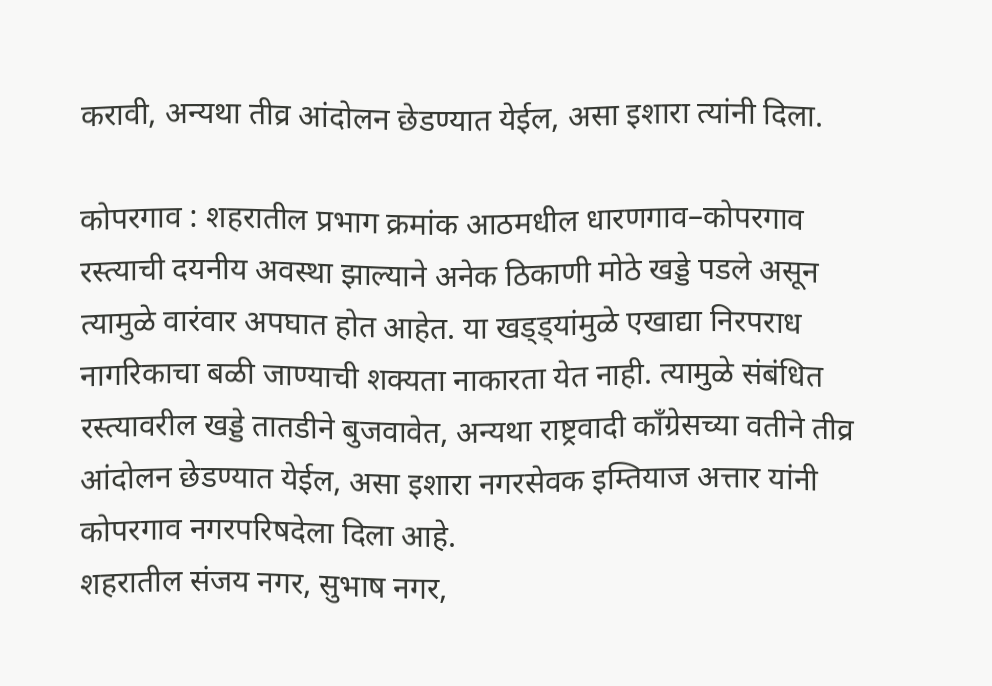करावी, अन्यथा तीव्र आंदोलन छेडण्यात येईल, असा इशारा त्यांनी दिला.

कोपरगाव : शहरातील प्रभाग क्रमांक आठमधील धारणगाव–कोपरगाव रस्त्याची दयनीय अवस्था झाल्याने अनेक ठिकाणी मोठे खड्डे पडले असून त्यामुळे वारंवार अपघात होत आहेत. या खड्ड्यांमुळे एखाद्या निरपराध नागरिकाचा बळी जाण्याची शक्यता नाकारता येत नाही. त्यामुळे संबंधित रस्त्यावरील खड्डे तातडीने बुजवावेत, अन्यथा राष्ट्रवादी काँग्रेसच्या वतीने तीव्र आंदोलन छेडण्यात येईल, असा इशारा नगरसेवक इम्तियाज अत्तार यांनी कोपरगाव नगरपरिषदेला दिला आहे.
शहरातील संजय नगर, सुभाष नगर,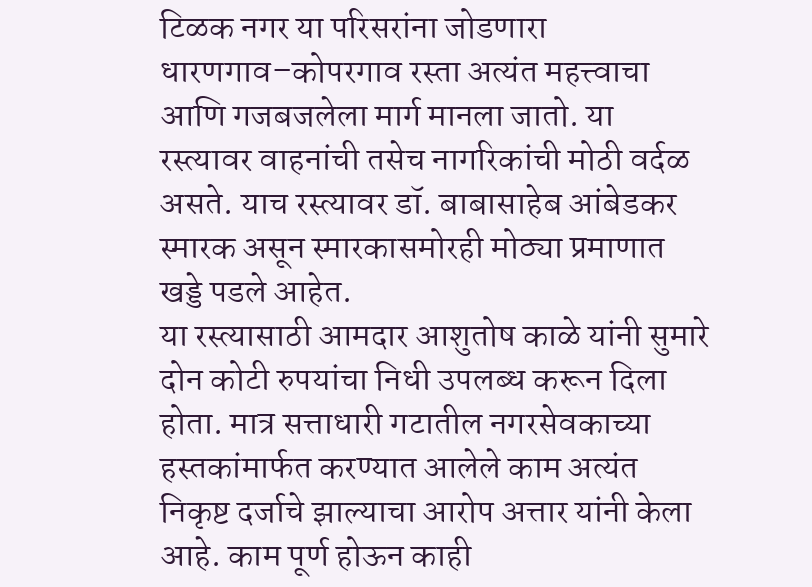टिळक नगर या परिसरांना जोडणारा धारणगाव–कोपरगाव रस्ता अत्यंत महत्त्वाचा आणि गजबजलेला मार्ग मानला जातो. या रस्त्यावर वाहनांची तसेच नागरिकांची मोठी वर्दळ असते. याच रस्त्यावर डॉ. बाबासाहेब आंबेडकर स्मारक असून स्मारकासमोरही मोठ्या प्रमाणात खड्डे पडले आहेत.
या रस्त्यासाठी आमदार आशुतोष काळे यांनी सुमारे दोन कोटी रुपयांचा निधी उपलब्ध करून दिला होता. मात्र सत्ताधारी गटातील नगरसेवकाच्या हस्तकांमार्फत करण्यात आलेले काम अत्यंत निकृष्ट दर्जाचे झाल्याचा आरोप अत्तार यांनी केला आहे. काम पूर्ण होऊन काही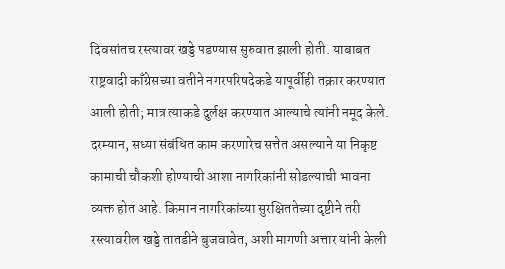दिवसांतच रस्त्यावर खड्डे पडण्यास सुरुवात झाली होती. याबाबत राष्ट्रवादी काँग्रेसच्या वतीने नगरपरिषदेकडे यापूर्वीही तक्रार करण्यात आली होती; मात्र त्याकडे दुर्लक्ष करण्यात आल्याचे त्यांनी नमूद केले.
दरम्यान, सध्या संबंधित काम करणारेच सत्तेत असल्याने या निकृष्ट कामाची चौकशी होण्याची आशा नागरिकांनी सोडल्याची भावना व्यक्त होत आहे. किमान नागरिकांच्या सुरक्षिततेच्या दृष्टीने तरी रस्त्यावरील खड्डे तातडीने बुजवावेत, अशी मागणी अत्तार यांनी केली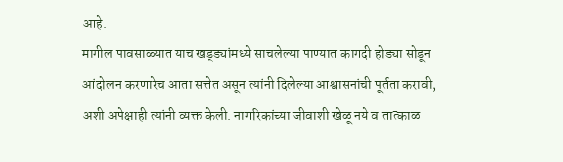आहे.
मागील पावसाळ्यात याच खड्ड्यांमध्ये साचलेल्या पाण्यात कागदी होड्या सोडून आंदोलन करणारेच आता सत्तेत असून त्यांनी दिलेल्या आश्वासनांची पूर्तता करावी, अशी अपेक्षाही त्यांनी व्यक्त केली. नागरिकांच्या जीवाशी खेळू नये व तात्काळ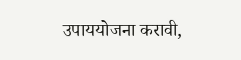उपाययोजना करावी,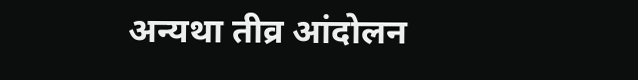अन्यथा तीव्र आंदोलन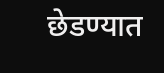छेडण्यात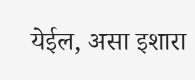येईल, असा इशारा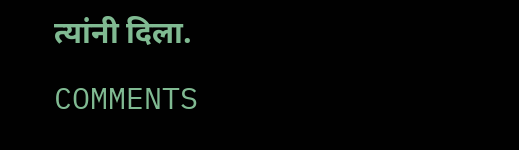त्यांनी दिला.

COMMENTS